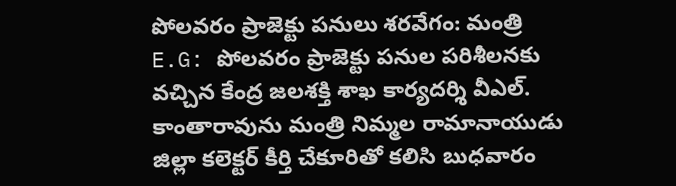పోలవరం ప్రాజెక్టు పనులు శరవేగం: మంత్రి
E.G: పోలవరం ప్రాజెక్టు పనుల పరిశీలనకు వచ్చిన కేంద్ర జలశక్తి శాఖ కార్యదర్శి వీఎల్. కాంతారావును మంత్రి నిమ్మల రామానాయుడు జిల్లా కలెక్టర్ కీర్తి చేకూరితో కలిసి బుధవారం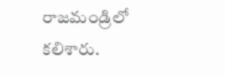రాజమండ్రిలో కలిశారు.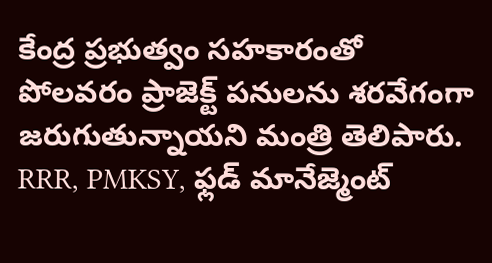కేంద్ర ప్రభుత్వం సహకారంతో పోలవరం ప్రాజెక్ట్ పనులను శరవేగంగా జరుగుతున్నాయని మంత్రి తెలిపారు. RRR, PMKSY, ఫ్లడ్ మానేజ్మెంట్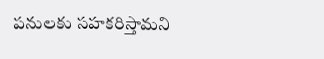పనులకు సహకరిస్తామని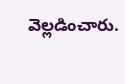వెల్లడించారు.